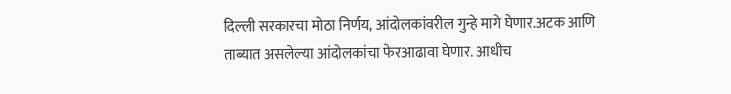दिल्ली सरकारचा मोठा निर्णय, आंदोलकांवरील गुन्हे मागे घेणार.अटक आणि ताब्यात असलेल्या आंदोलकांचा फेरआढावा घेणार. आधीच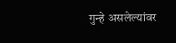गुन्हे असलेल्यांवर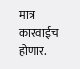मात्र कारवाईच होणार.